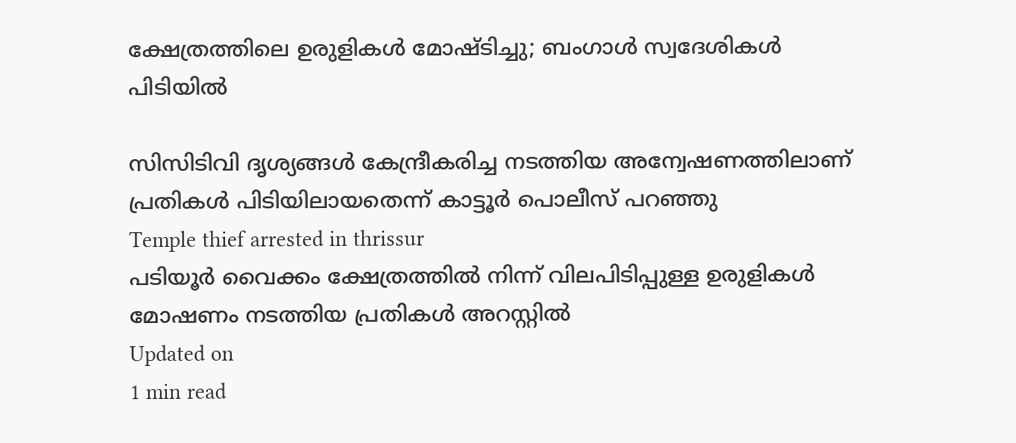ക്ഷേത്രത്തിലെ ഉരുളികള്‍ മോഷ്ടിച്ചു; ബംഗാള്‍ സ്വദേശികള്‍ പിടിയില്‍

സിസിടിവി ദൃശ്യങ്ങള്‍ കേന്ദ്രീകരിച്ച നടത്തിയ അന്വേഷണത്തിലാണ് പ്രതികള്‍ പിടിയിലായതെന്ന് കാട്ടൂര്‍ പൊലീസ് പറഞ്ഞു
Temple thief arrested in thrissur
പടിയൂര്‍ വൈക്കം ക്ഷേത്രത്തില്‍ നിന്ന് വിലപിടിപ്പുള്ള ഉരുളികള്‍ മോഷണം നടത്തിയ പ്രതികള്‍ അറസ്റ്റില്‍
Updated on
1 min read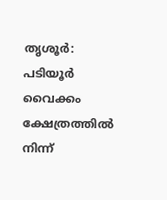തൃശൂര്‍: പടിയൂര്‍ വൈക്കം ക്ഷേത്രത്തില്‍ നിന്ന്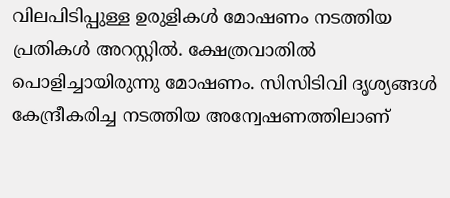വിലപിടിപ്പുള്ള ഉരുളികള്‍ മോഷണം നടത്തിയ പ്രതികള്‍ അറസ്റ്റില്‍. ക്ഷേത്രവാതില്‍ പൊളിച്ചായിരുന്നു മോഷണം. സിസിടിവി ദൃശ്യങ്ങള്‍ കേന്ദ്രീകരിച്ച നടത്തിയ അന്വേഷണത്തിലാണ്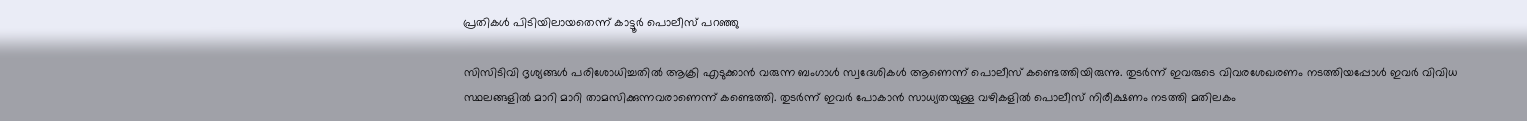പ്രതികള്‍ പിടിയിലായതെന്ന് കാട്ടൂര്‍ പൊലീസ് പറഞ്ഞു

സിസിടിവി ദൃശ്യങ്ങള്‍ പരിശോധിച്ചതില്‍ ആക്രി എടുക്കാന്‍ വരുന്ന ബംഗാള്‍ സ്വദേശികള്‍ ആണെന്ന് പൊലീസ് കണ്ടെത്തിയിരുന്നു. തുടര്‍ന്ന് ഇവരുടെ വിവരശേഖരണം നടത്തിയപ്പോള്‍ ഇവര്‍ വിവിധ സ്ഥലങ്ങളില്‍ മാറി മാറി താമസിക്കുന്നവരാണെന്ന് കണ്ടെത്തി. തുടര്‍ന്ന് ഇവര്‍ പോകാന്‍ സാധ്യതയുള്ള വഴികളില്‍ പൊലീസ് നിരീക്ഷണം നടത്തി മതിലകം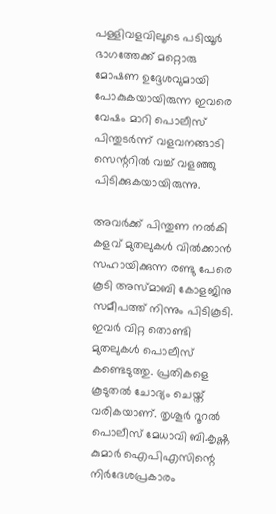പള്ളിവളവിലൂടെ പടിയൂര്‍ ഭാഗത്തേക്ക് മറ്റൊരു മോഷണ ഉദ്ദേശവുമായി പോകുകയായിരുന്ന ഇവരെ വേഷം മാറി പൊലീസ് പിന്തുടര്‍ന്ന് വളവനങ്ങാടി സെന്ററില്‍ വച്ച് വളഞ്ഞു പിടിക്കുകയായിരുന്നു.

അവര്‍ക്ക് പിന്തുണ നല്‍കി കളവ് മുതലുകള്‍ വില്‍ക്കാന്‍ സഹായിക്കുന്ന രണ്ടു പേരെ കൂടി അസ്മാബി കോളജിനു സമീപത്ത് നിന്നും പിടികൂടി. ഇവര്‍ വിറ്റ തൊണ്ടി മുതലുകള്‍ പൊലീസ് കണ്ടെടുത്തു. പ്രതികളെ കൂടുതല്‍ ചോദ്യം ചെയ്ത് വരികയാണ്. തൃശൂര്‍ റൂറല്‍ പൊലീസ് മേധാവി ബി.കൃഷ്ണ കുമാര്‍ ഐപിഎസിന്റെ നിര്‍ദേശപ്രകാരം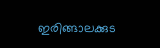ഇരിങ്ങാലക്കുട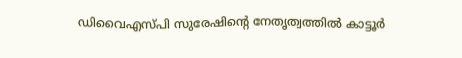ഡിവൈഎസ്പി സുരേഷിന്റെ നേതൃത്വത്തില്‍ കാട്ടൂര്‍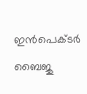ഇന്‍പെക്ടര്‍ ബൈജു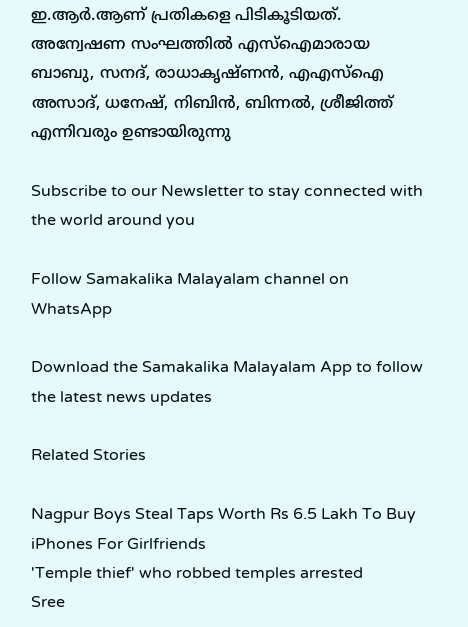ഇ.ആര്‍.ആണ് പ്രതികളെ പിടികൂടിയത്. അന്വേഷണ സംഘത്തില്‍ എസ്‌ഐമാരായ ബാബു, സനദ്, രാധാകൃഷ്ണന്‍, എഎസ്‌ഐ അസാദ്, ധനേഷ്, നിബിന്‍, ബിന്നല്‍, ശ്രീജിത്ത് എന്നിവരും ഉണ്ടായിരുന്നു

Subscribe to our Newsletter to stay connected with the world around you

Follow Samakalika Malayalam channel on WhatsApp

Download the Samakalika Malayalam App to follow the latest news updates

Related Stories

Nagpur Boys Steal Taps Worth Rs 6.5 Lakh To Buy iPhones For Girlfriends
'Temple thief' who robbed temples arrested
Sree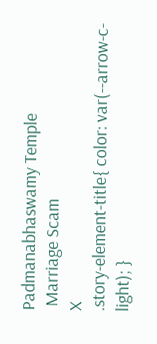Padmanabhaswamy Temple
 Marriage Scam
X
.story-element-title{ color: var(--arrow-c-light); }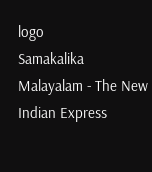logo
Samakalika Malayalam - The New Indian Express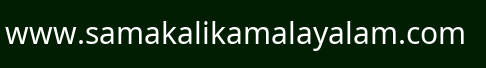www.samakalikamalayalam.com